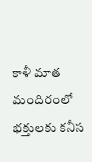కాళీ మాత మందిరంలో భక్తులకు కనీస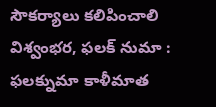సౌకర్యాలు కలిపించాలి
విశ్వంభర, ఫలక్ నుమా : ఫలక్నుమా కాళీమాత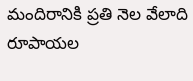మందిరానికి ప్రతి నెల వేలాది రూపాయల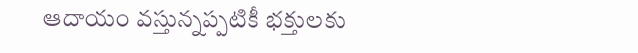ఆదాయం వస్తున్నప్పటికీ భక్తులకు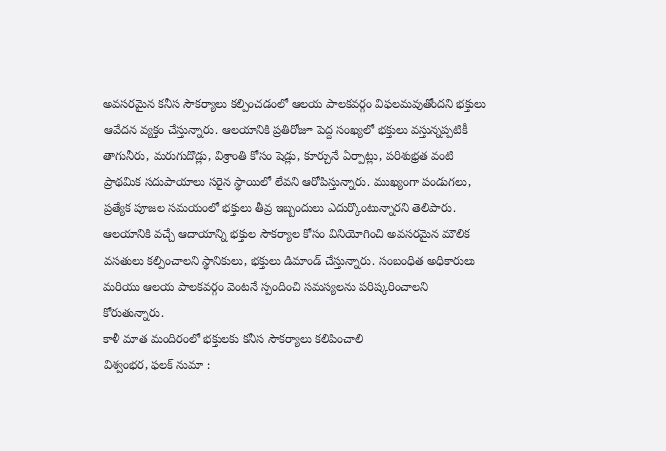అవసరమైన కనీస సౌకర్యాలు కల్పించడంలో ఆలయ పాలకవర్గం విఫలమవుతోందని భక్తులు ఆవేదన వ్యక్తం చేస్తున్నారు. ఆలయానికి ప్రతిరోజూ పెద్ద సంఖ్యలో భక్తులు వస్తున్నప్పటికీ తాగునీరు, మరుగుదొడ్లు, విశ్రాంతి కోసం షెడ్లు, కూర్చునే ఏర్పాట్లు, పరిశుభ్రత వంటి ప్రాథమిక సదుపాయాలు సరైన స్థాయిలో లేవని ఆరోపిస్తున్నారు. ముఖ్యంగా పండుగలు, ప్రత్యేక పూజల సమయంలో భక్తులు తీవ్ర ఇబ్బందులు ఎదుర్కొంటున్నారని తెలిపారు. ఆలయానికి వచ్చే ఆదాయాన్ని భక్తుల సౌకర్యాల కోసం వినియోగించి అవసరమైన మౌలిక వసతులు కల్పించాలని స్థానికులు, భక్తులు డిమాండ్ చేస్తున్నారు. సంబంధిత అధికారులు మరియు ఆలయ పాలకవర్గం వెంటనే స్పందించి సమస్యలను పరిష్కరించాలని కోరుతున్నారు.
కాళీ మాత మందిరంలో భక్తులకు కనీస సౌకర్యాలు కలిపించాలి
విశ్వంభర, ఫలక్ నుమా :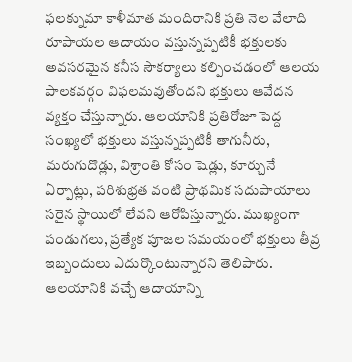ఫలక్నుమా కాళీమాత మందిరానికి ప్రతి నెల వేలాది రూపాయల ఆదాయం వస్తున్నప్పటికీ భక్తులకు అవసరమైన కనీస సౌకర్యాలు కల్పించడంలో ఆలయ పాలకవర్గం విఫలమవుతోందని భక్తులు ఆవేదన వ్యక్తం చేస్తున్నారు. ఆలయానికి ప్రతిరోజూ పెద్ద సంఖ్యలో భక్తులు వస్తున్నప్పటికీ తాగునీరు, మరుగుదొడ్లు, విశ్రాంతి కోసం షెడ్లు, కూర్చునే ఏర్పాట్లు, పరిశుభ్రత వంటి ప్రాథమిక సదుపాయాలు సరైన స్థాయిలో లేవని ఆరోపిస్తున్నారు. ముఖ్యంగా పండుగలు, ప్రత్యేక పూజల సమయంలో భక్తులు తీవ్ర ఇబ్బందులు ఎదుర్కొంటున్నారని తెలిపారు. ఆలయానికి వచ్చే ఆదాయాన్ని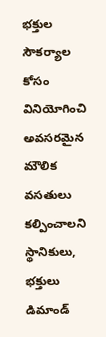భక్తుల సౌకర్యాల కోసం వినియోగించి అవసరమైన మౌలిక వసతులు కల్పించాలని స్థానికులు, భక్తులు డిమాండ్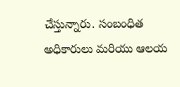చేస్తున్నారు. సంబంధిత అధికారులు మరియు ఆలయ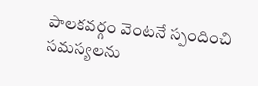పాలకవర్గం వెంటనే స్పందించి సమస్యలను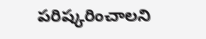పరిష్కరించాలని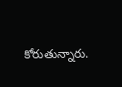కోరుతున్నారు.